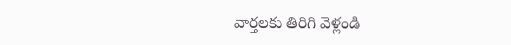వార్తలకు తిరిగి వెళ్లండి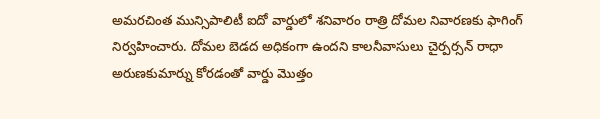అమరచింత మున్సిపాలిటీ ఐదో వార్డులో శనివారం రాత్రి దోమల నివారణకు ఫాగింగ్ నిర్వహించారు. దోమల బెడద అధికంగా ఉందని కాలనీవాసులు చైర్పర్సన్ రాధా అరుణకుమార్ను కోరడంతో వార్డు మొత్తం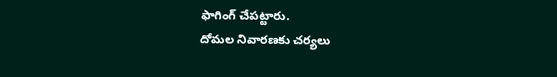ఫాగింగ్ చేపట్టారు.
దోమల నివారణకు చర్యలు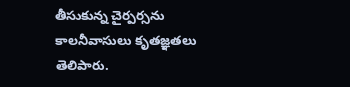తీసుకున్న చైర్పర్సను కాలనీవాసులు కృతజ్ఞతలు తెలిపారు.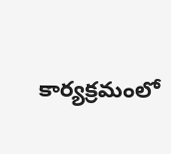కార్యక్రమంలో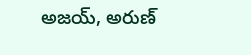అజయ్, అరుణ్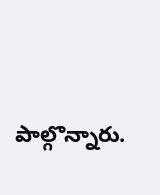పాల్గొన్నారు.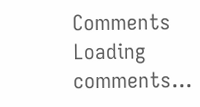Comments
Loading comments...